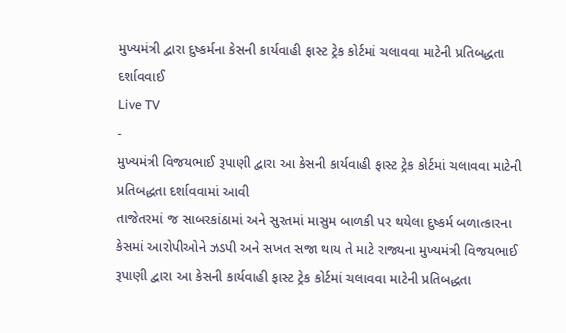મુખ્યમંત્રી દ્વારા દુષ્કર્મના કેસની કાર્યવાહી ફાસ્ટ ટ્રેક કોર્ટમાં ચલાવવા માટેની પ્રતિબદ્ધતા દર્શાવવાઈ
Live TV
-
મુખ્યમંત્રી વિજયભાઈ રૂપાણી દ્વારા આ કેસની કાર્યવાહી ફાસ્ટ ટ્રેક કોર્ટમાં ચલાવવા માટેની પ્રતિબદ્ધતા દર્શાવવામાં આવી
તાજેતરમાં જ સાબરકાંઠામાં અને સુરતમાં માસુમ બાળકી પર થયેલા દુષ્કર્મ બળાત્કારના કેસમાં આરોપીઓને ઝડપી અને સખત સજા થાય તે માટે રાજ્યના મુખ્યમંત્રી વિજયભાઈ રૂપાણી દ્વારા આ કેસની કાર્યવાહી ફાસ્ટ ટ્રેક કોર્ટમાં ચલાવવા માટેની પ્રતિબદ્ધતા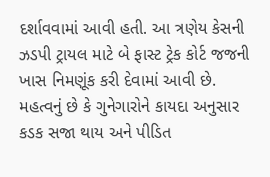દર્શાવવામાં આવી હતી. આ ત્રણેય કેસની ઝડપી ટ્રાયલ માટે બે ફાસ્ટ ટ્રેક કોર્ટ જજની ખાસ નિમણૂંક કરી દેવામાં આવી છે. મહત્વનું છે કે ગુનેગારોને કાયદા અનુસાર કડક સજા થાય અને પીડિત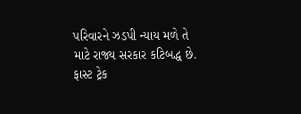પરિવારને ઝડપી ન્યાય મળે તે માટે રાજ્ય સરકાર કટિબદ્ધ છે. ફાસ્ટ ટ્રેક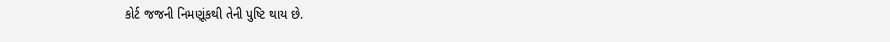કોર્ટ જજની નિમણૂંકથી તેની પુષ્ટિ થાય છે.